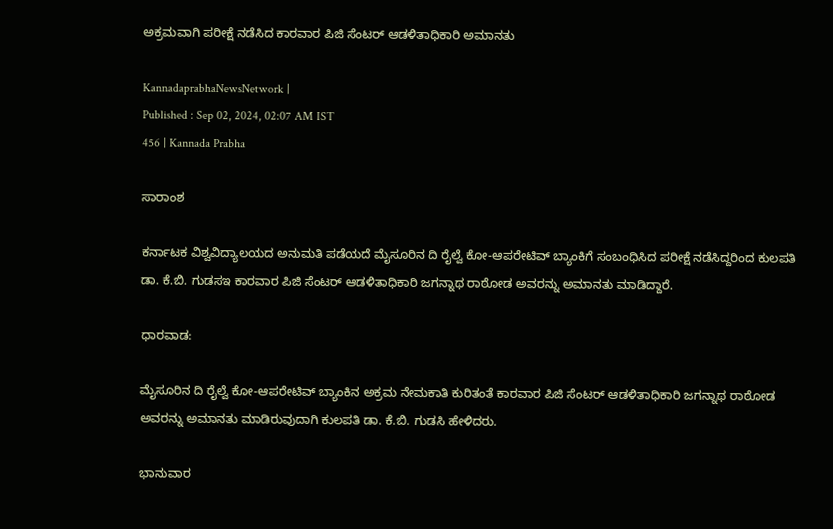ಅಕ್ರಮವಾಗಿ ಪರೀಕ್ಷೆ ನಡೆಸಿದ ಕಾರವಾರ ಪಿಜಿ ಸೆಂಟರ್ ಆಡಳಿತಾಧಿಕಾರಿ ಅಮಾನತು

KannadaprabhaNewsNetwork |
Published : Sep 02, 2024, 02:07 AM IST
456 | Kannada Prabha

ಸಾರಾಂಶ

ಕರ್ನಾಟಕ ವಿಶ್ವವಿದ್ಯಾಲಯದ ಅನುಮತಿ ಪಡೆಯದೆ ಮೈಸೂರಿನ ದಿ ರೈಲ್ವೆ ಕೋ-ಆಪರೇಟಿವ್ ಬ್ಯಾಂಕಿಗೆ ಸಂಬಂಧಿಸಿದ ಪರೀಕ್ಷೆ ನಡೆಸಿದ್ದರಿಂದ ಕುಲಪತಿ ಡಾ. ಕೆ.ಬಿ. ಗುಡಸಇ ಕಾರವಾರ ಪಿಜಿ ಸೆಂಟರ್ ಆಡಳಿತಾಧಿಕಾರಿ ಜಗನ್ನಾಥ ರಾಠೋಡ ಅವರನ್ನು ಅಮಾನತು ಮಾಡಿದ್ದಾರೆ.

ಧಾರವಾಡ:

ಮೈಸೂರಿನ ದಿ ರೈಲ್ವೆ ಕೋ-ಆಪರೇಟಿವ್ ಬ್ಯಾಂಕಿನ ಅಕ್ರಮ ನೇಮಕಾತಿ ಕುರಿತಂತೆ ಕಾರವಾರ ಪಿಜಿ ಸೆಂಟರ್ ಆಡಳಿತಾಧಿಕಾರಿ ಜಗನ್ನಾಥ ರಾಠೋಡ ಅವರನ್ನು ಅಮಾನತು ಮಾಡಿರುವುದಾಗಿ ಕುಲಪತಿ ಡಾ. ಕೆ.ಬಿ. ಗುಡಸಿ ಹೇಳಿದರು.

ಭಾನುವಾರ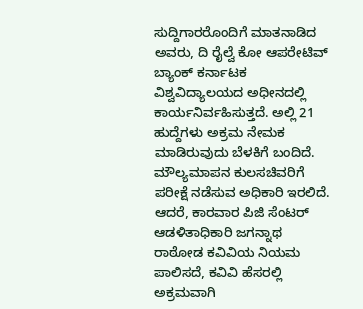ಸುದ್ದಿಗಾರರೊಂದಿಗೆ ಮಾತನಾಡಿದ ಅವರು, ದಿ ರೈಲ್ವೆ ಕೋ ಆಪರೇಟಿವ್ ಬ್ಯಾಂಕ್ ಕರ್ನಾಟಕ ವಿಶ್ವವಿದ್ಯಾಲಯದ ಅಧೀನದಲ್ಲಿ ಕಾರ್ಯನಿರ್ವಹಿಸುತ್ತದೆ. ಅಲ್ಲಿ 21 ಹುದ್ದೆಗಳು ಅಕ್ರಮ ನೇಮಕ ಮಾಡಿರುವುದು ಬೆಳಕಿಗೆ ಬಂದಿದೆ. ಮೌಲ್ಯಮಾಪನ ಕುಲಸಚಿವರಿಗೆ ಪರೀಕ್ಷೆ ನಡೆಸುವ ಅಧಿಕಾರಿ ಇರಲಿದೆ. ಆದರೆ, ಕಾರವಾರ ಪಿಜಿ ಸೆಂಟರ್ ಆಡಳಿತಾಧಿಕಾರಿ ಜಗನ್ನಾಥ ರಾಠೋಡ ಕವಿವಿಯ ನಿಯಮ ಪಾಲಿಸದೆ, ಕವಿವಿ ಹೆಸರಲ್ಲಿ ಅಕ್ರಮವಾಗಿ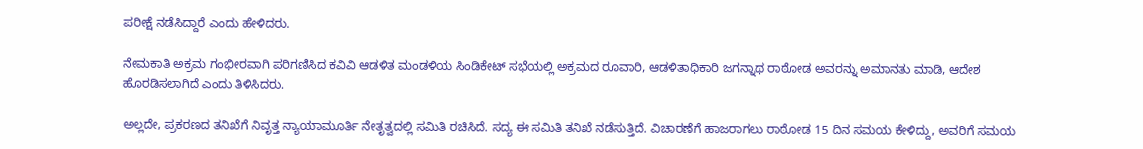ಪರೀಕ್ಷೆ ನಡೆಸಿದ್ದಾರೆ ಎಂದು ಹೇಳಿದರು.

ನೇಮಕಾತಿ ಅಕ್ರಮ ಗಂಭೀರವಾಗಿ ಪರಿಗಣಿಸಿದ ಕವಿವಿ ಆಡಳಿತ ಮಂಡಳಿಯ ಸಿಂಡಿಕೇಟ್ ಸಭೆಯಲ್ಲಿ ಅಕ್ರಮದ ರೂವಾರಿ, ಆಡಳಿತಾಧಿಕಾರಿ ಜಗನ್ನಾಥ ರಾಠೋಡ ಅವರನ್ನು ಅಮಾನತು ಮಾಡಿ, ಆದೇಶ ಹೊರಡಿಸಲಾಗಿದೆ ಎಂದು ತಿಳಿಸಿದರು.

ಅಲ್ಲದೇ, ಪ್ರಕರಣದ ತನಿಖೆಗೆ ನಿವೃತ್ತ ನ್ಯಾಯಾಮೂರ್ತಿ ನೇತೃತ್ವದಲ್ಲಿ ಸಮಿತಿ ರಚಿಸಿದೆ. ಸದ್ಯ ಈ ಸಮಿತಿ ತನಿಖೆ ನಡೆಸುತ್ತಿದೆ. ವಿಚಾರಣೆಗೆ ಹಾಜರಾಗಲು ರಾಠೋಡ 15 ದಿನ ಸಮಯ ಕೇಳಿದ್ದು, ಅವರಿಗೆ ಸಮಯ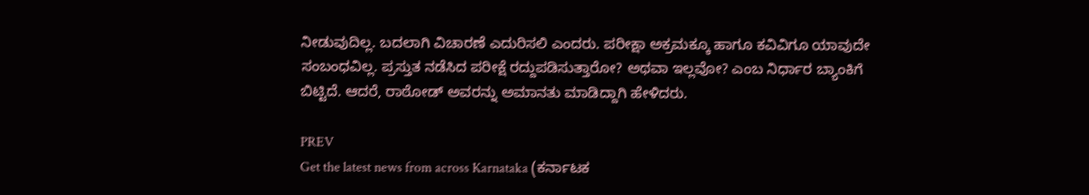ನೀಡುವುದಿಲ್ಲ. ಬದಲಾಗಿ ವಿಚಾರಣೆ ಎದುರಿಸಲಿ ಎಂದರು. ಪರೀಕ್ಷಾ ಅಕ್ರಮಕ್ಕೂ ಹಾಗೂ ಕವಿವಿಗೂ ಯಾವುದೇ ಸಂಬಂಧವಿಲ್ಲ. ಪ್ರಸ್ತುತ ನಡೆಸಿದ ಪರೀಕ್ಷೆ ರದ್ದುಪಡಿಸುತ್ತಾರೋ? ಅಥವಾ ಇಲ್ಲವೋ? ಎಂಬ ನಿರ್ಧಾರ ಬ್ಯಾಂಕಿಗೆ ಬಿಟ್ಟಿದೆ. ಆದರೆ, ರಾಠೋಡ್ ಅವರನ್ನು ಅಮಾನತು ಮಾಡಿದ್ದಾಗಿ ಹೇಳಿದರು.

PREV
Get the latest news from across Karnataka (ಕರ್ನಾಟಕ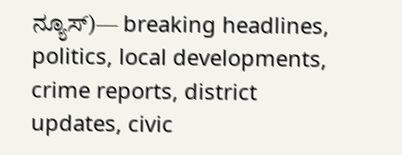ನ್ಯೂಸ್)— breaking headlines, politics, local developments, crime reports, district updates, civic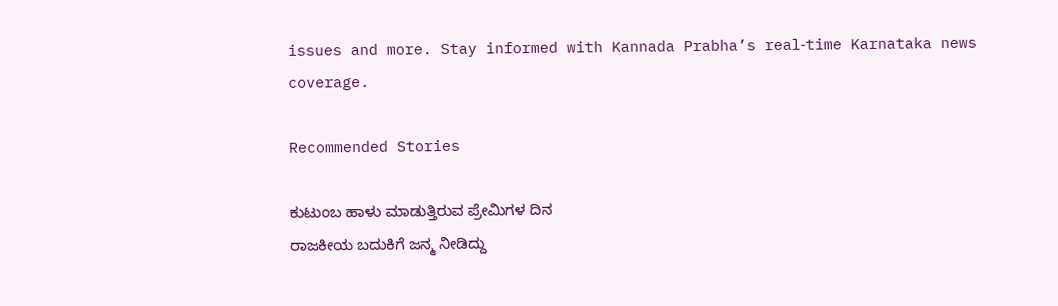issues and more. Stay informed with Kannada Prabha’s real‑time Karnataka news coverage.

Recommended Stories

ಕುಟುಂಬ ಹಾಳು ಮಾಡುತ್ತಿರುವ ಪ್ರೇಮಿಗಳ ದಿನ
ರಾಜಕೀಯ ಬದುಕಿಗೆ ಜನ್ಮ ನೀಡಿದ್ದು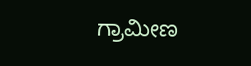ಗ್ರಾಮೀಣ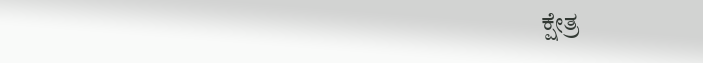ಕ್ಷೇತ್ರ